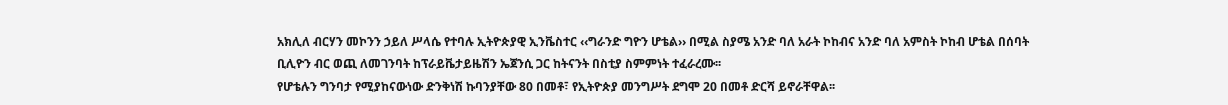አክሊለ ብርሃን መኮንን ኃይለ ሥላሴ የተባሉ ኢትዮጵያዊ ኢንቬስተር ‹‹ግራንድ ግዮን ሆቴል›› በሚል ስያሜ አንድ ባለ አራት ኮከብና አንድ ባለ አምስት ኮከብ ሆቴል በሰባት ቢሊዮን ብር ወጪ ለመገንባት ከፕራይቬታይዜሽን ኤጀንሲ ጋር ከትናንት በስቲያ ስምምነት ተፈራረሙ፡፡
የሆቴሉን ግንባታ የሚያከናውነው ድንቅነሽ ኩባንያቸው 80 በመቶ፣ የኢትዮጵያ መንግሥት ደግሞ 20 በመቶ ድርሻ ይኖራቸዋል፡፡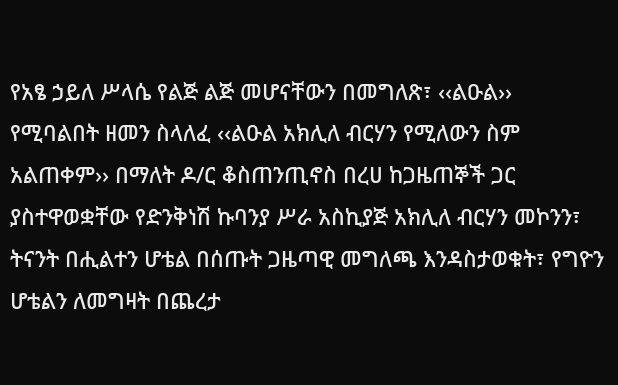የአፄ ኃይለ ሥላሴ የልጅ ልጅ መሆናቸውን በመግለጽ፣ ‹‹ልዑል›› የሚባልበት ዘመን ስላለፈ ‹‹ልዑል አክሊለ ብርሃን የሚለውን ስም አልጠቀም›› በማለት ዶ/ር ቆስጠንጢኖስ በረሀ ከጋዜጠኞች ጋር ያስተዋወቋቸው የድንቅነሽ ኩባንያ ሥራ አስኪያጅ አክሊለ ብርሃን መኮንን፣ ትናንት በሒልተን ሆቴል በሰጡት ጋዜጣዊ መግለጫ እንዳስታወቁት፣ የግዮን ሆቴልን ለመግዛት በጨረታ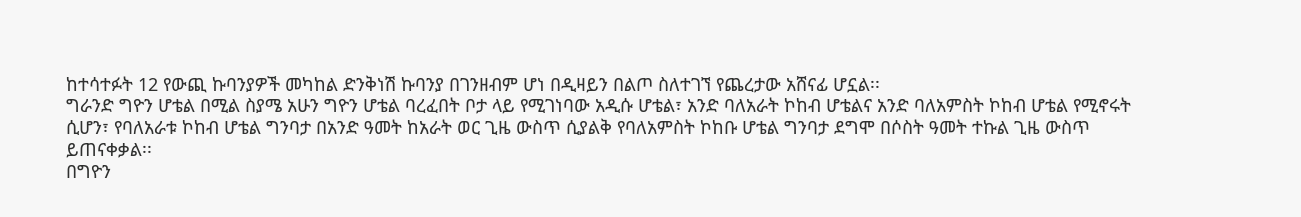ከተሳተፉት 12 የውጪ ኩባንያዎች መካከል ድንቅነሽ ኩባንያ በገንዘብም ሆነ በዲዛይን በልጦ ስለተገኘ የጨረታው አሸናፊ ሆኗል፡፡
ግራንድ ግዮን ሆቴል በሚል ስያሜ አሁን ግዮን ሆቴል ባረፈበት ቦታ ላይ የሚገነባው አዲሱ ሆቴል፣ አንድ ባለአራት ኮከብ ሆቴልና አንድ ባለአምስት ኮከብ ሆቴል የሚኖሩት ሲሆን፣ የባለአራቱ ኮከብ ሆቴል ግንባታ በአንድ ዓመት ከአራት ወር ጊዜ ውስጥ ሲያልቅ የባለአምስት ኮከቡ ሆቴል ግንባታ ደግሞ በሶስት ዓመት ተኩል ጊዜ ውስጥ ይጠናቀቃል፡፡
በግዮን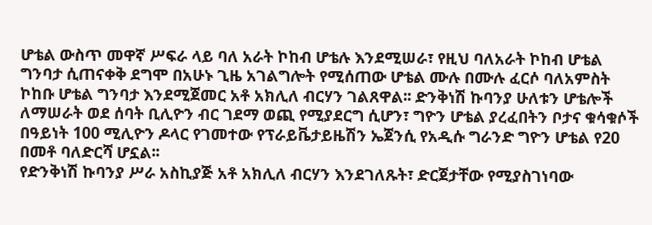ሆቴል ውስጥ መዋኛ ሥፍራ ላይ ባለ አራት ኮከብ ሆቴሉ እንደሚሠራ፣ የዚህ ባለአራት ኮከብ ሆቴል ግንባታ ሲጠናቀቅ ደግሞ በአሁኑ ጊዜ አገልግሎት የሚሰጠው ሆቴል ሙሉ በሙሉ ፈርሶ ባለአምስት ኮከቡ ሆቴል ግንባታ እንደሚጀመር አቶ አክሊለ ብርሃን ገልጸዋል፡፡ ድንቅነሽ ኩባንያ ሁለቱን ሆቴሎች ለማሠራት ወደ ሰባት ቢሊዮን ብር ገደማ ወጪ የሚያደርግ ሲሆን፣ ግዮን ሆቴል ያረፈበትን ቦታና ቁሳቁሶች በዓይነት 100 ሚሊዮን ዶላር የገመተው የፕራይቬታይዜሽን ኤጀንሲ የአዲሱ ግራንድ ግዮን ሆቴል የ20 በመቶ ባለድርሻ ሆኗል፡፡
የድንቅነሽ ኩባንያ ሥራ አስኪያጅ አቶ አክሊለ ብርሃን እንደገለጹት፣ ድርጀታቸው የሚያስገነባው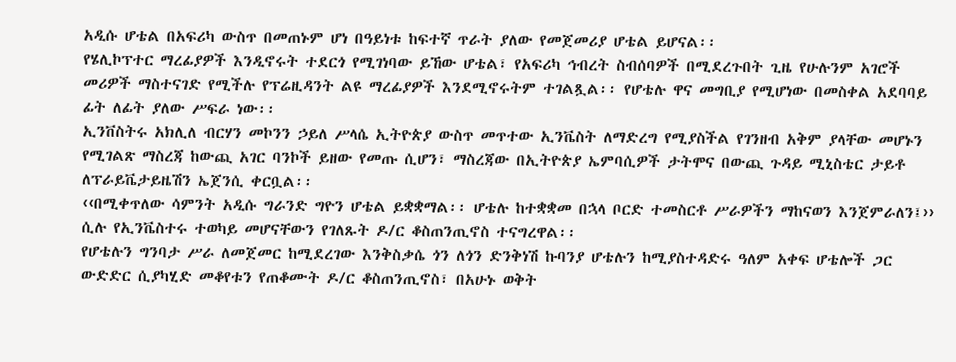አዲሱ ሆቴል በአፍሪካ ውስጥ በመጠኑም ሆነ በዓይነቱ ከፍተኛ ጥራት ያለው የመጀመሪያ ሆቴል ይሆናል፡፡
የሄሊኮፕተር ማረፊያዎች እንዲኖሩት ተደርጎ የሚገነባው ይኸው ሆቴል፣ የአፍሪካ ኅብረት ስብሰባዎች በሚደረጉበት ጊዜ የሁሉንም አገሮች መሪዎች ማስተናገድ የሚችሉ የፕሬዚዳንት ልዩ ማረፊያዎች እንደሚኖሩትም ተገልጿል፡፡ የሆቴሉ ዋና መግቢያ የሚሆነው በመስቀል አደባባይ ፊት ለፊት ያለው ሥፍራ ነው፡፡
ኢንቨስትሩ አክሊለ ብርሃን መኮንን ኃይለ ሥላሴ ኢትዮጵያ ውስጥ መጥተው ኢንቬስት ለማድረግ የሚያስችል የገንዘብ አቅም ያላቸው መሆኑን የሚገልጽ ማስረጃ ከውጪ አገር ባንኮች ይዘው የመጡ ሲሆን፣ ማስረጃው በኢትዮጵያ ኤምባሲዎች ታትሞና በውጪ ጉዳይ ሚኒስቴር ታይቶ ለፕራይቬታይዜሽን ኤጀንሲ ቀርቧል፡፡
‹‹በሚቀጥለው ሳምንት አዲሱ ግራንድ ግዮን ሆቴል ይቋቋማል፡፡ ሆቴሉ ከተቋቋመ በኋላ ቦርድ ተመስርቶ ሥራዎችን ማከናወን እንጀምራለን፤›› ሲሉ የኢንቬስተሩ ተወካይ መሆናቸውን የገለጹት ዶ/ር ቆስጠንጢኖስ ተናግረዋል፡፡
የሆቴሉን ግንባታ ሥራ ለመጀመር ከሚደረገው እንቅስቃሴ ጎን ለጎን ድንቅነሽ ኩባንያ ሆቴሉን ከሚያስተዳድሩ ዓለም አቀፍ ሆቴሎች ጋር ውድድር ሲያካሂድ መቆየቱን የጠቆሙት ዶ/ር ቆስጠንጢኖስ፣ በአሁኑ ወቅት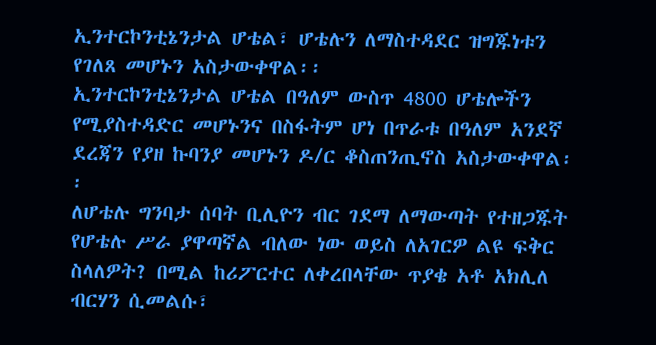ኢንተርኮንቲኔንታል ሆቴል፣ ሆቴሉን ለማስተዳደር ዝግጁነቱን የገለጸ መሆኑን አስታውቀዋል፡፡
ኢንተርኮንቲኔንታል ሆቴል በዓለም ውስጥ 4800 ሆቴሎችን የሚያስተዳድር መሆኑንና በስፋትም ሆነ በጥራቱ በዓለም አንደኛ ደረጃን የያዘ ኩባንያ መሆኑን ዶ/ር ቆስጠንጢኖስ አስታውቀዋል፡፡
ለሆቴሉ ግንባታ ሰባት ቢሊዮን ብር ገደማ ለማውጣት የተዘጋጁት የሆቴሉ ሥራ ያዋጣኛል ብለው ነው ወይስ ለአገርዎ ልዩ ፍቅር ስላለዎት? በሚል ከሪፖርተር ለቀረበላቸው ጥያቄ አቶ አክሊለ ብርሃን ሲመልሱ፣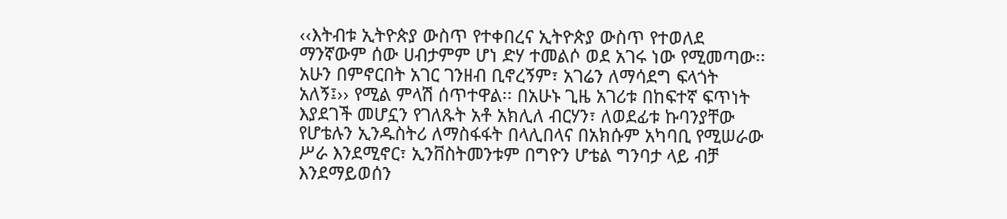‹‹እትብቱ ኢትዮጵያ ውስጥ የተቀበረና ኢትዮጵያ ውስጥ የተወለደ ማንኛውም ሰው ሀብታምም ሆነ ድሃ ተመልሶ ወደ አገሩ ነው የሚመጣው፡፡ አሁን በምኖርበት አገር ገንዘብ ቢኖረኝም፣ አገሬን ለማሳደግ ፍላጎት አለኝ፤›› የሚል ምላሽ ሰጥተዋል፡፡ በአሁኑ ጊዜ አገሪቱ በከፍተኛ ፍጥነት እያደገች መሆኗን የገለጹት አቶ አክሊለ ብርሃን፣ ለወደፊቱ ኩባንያቸው የሆቴሉን ኢንዱስትሪ ለማስፋፋት በላሊበላና በአክሱም አካባቢ የሚሠራው ሥራ እንደሚኖር፣ ኢንቨስትመንቱም በግዮን ሆቴል ግንባታ ላይ ብቻ እንደማይወሰን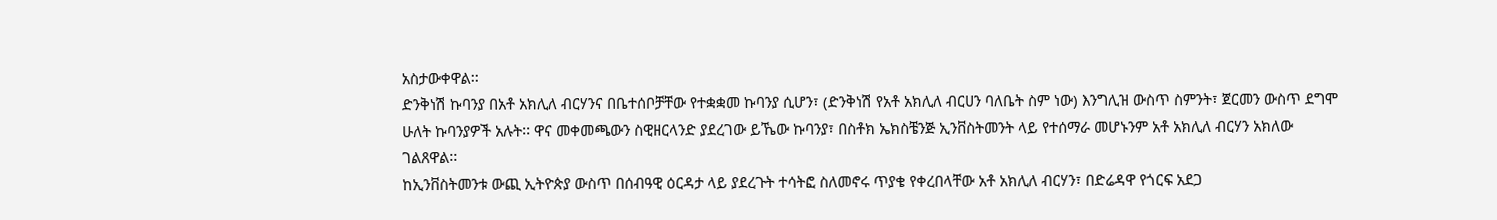አስታውቀዋል፡፡
ድንቅነሽ ኩባንያ በአቶ አክሊለ ብርሃንና በቤተሰቦቻቸው የተቋቋመ ኩባንያ ሲሆን፣ (ድንቅነሽ የአቶ አክሊለ ብርሀን ባለቤት ስም ነው) እንግሊዝ ውስጥ ስምንት፣ ጀርመን ውስጥ ደግሞ ሁለት ኩባንያዎች አሉት፡፡ ዋና መቀመጫውን ስዊዘርላንድ ያደረገው ይኼው ኩባንያ፣ በስቶክ ኤክስቼንጅ ኢንቨስትመንት ላይ የተሰማራ መሆኑንም አቶ አክሊለ ብርሃን አክለው ገልጸዋል፡፡
ከኢንቨስትመንቱ ውጪ ኢትዮጵያ ውስጥ በሰብዓዊ ዕርዳታ ላይ ያደረጉት ተሳትፎ ስለመኖሩ ጥያቄ የቀረበላቸው አቶ አክሊለ ብርሃን፣ በድሬዳዋ የጎርፍ አደጋ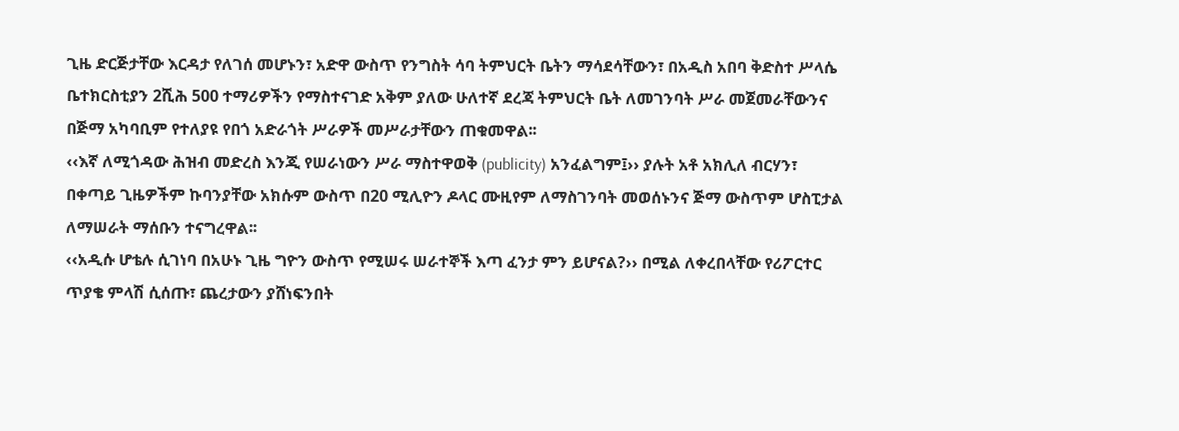ጊዜ ድርጅታቸው እርዳታ የለገሰ መሆኑን፣ አድዋ ውስጥ የንግስት ሳባ ትምህርት ቤትን ማሳደሳቸውን፣ በአዲስ አበባ ቅድስተ ሥላሴ ቤተክርስቲያን 2ሺሕ 500 ተማሪዎችን የማስተናገድ አቅም ያለው ሁለተኛ ደረጃ ትምህርት ቤት ለመገንባት ሥራ መጀመራቸውንና በጅማ አካባቢም የተለያዩ የበጎ አድራጎት ሥራዎች መሥራታቸውን ጠቁመዋል፡፡
‹‹እኛ ለሚጎዳው ሕዝብ መድረስ እንጂ የሠራነውን ሥራ ማስተዋወቅ (publicity) አንፈልግም፤›› ያሉት አቶ አክሊለ ብርሃን፣ በቀጣይ ጊዜዎችም ኩባንያቸው አክሱም ውስጥ በ20 ሚሊዮን ዶላር ሙዚየም ለማስገንባት መወሰኑንና ጅማ ውስጥም ሆስፒታል ለማሠራት ማሰቡን ተናግረዋል፡፡
‹‹አዲሱ ሆቴሉ ሲገነባ በአሁኑ ጊዜ ግዮን ውስጥ የሚሠሩ ሠራተኞች እጣ ፈንታ ምን ይሆናል?›› በሚል ለቀረበላቸው የሪፖርተር ጥያቄ ምላሽ ሲሰጡ፣ ጨረታውን ያሸነፍንበት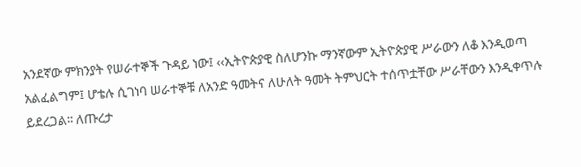አንደኛው ምክንያት የሠራተኞች ጉዳይ ነው፤ ‹‹ኢትዮጵያዊ ስለሆንኩ ማንኛውም ኢትዮጵያዊ ሥራውን ለቆ እንዲወጣ አልፈልግም፤ ሆቴሉ ሲገነባ ሠራተኞቹ ለአንድ ዓመትና ለሁለት ዓመት ትምህርት ተሰጥቷቸው ሥራቸውን እንዲቀጥሉ ይደረጋል፡፡ ለጡረታ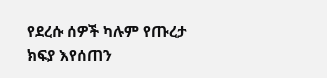የደረሱ ሰዎች ካሉም የጡረታ ክፍያ እየሰጠን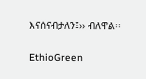እናሰናብታለን፤›› ብለዋል፡፡

EthioGreen